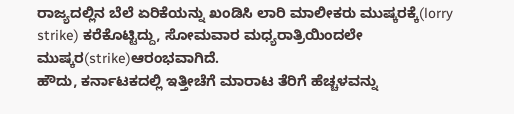ರಾಜ್ಯದಲ್ಲಿನ ಬೆಲೆ ಏರಿಕೆಯನ್ನು ಖಂಡಿಸಿ ಲಾರಿ ಮಾಲೀಕರು ಮುಷ್ಕರಕ್ಕೆ(lorry strike) ಕರೆಕೊಟ್ಟಿದ್ದು, ಸೋಮವಾರ ಮಧ್ಯರಾತ್ರಿಯಿಂದಲೇ ಮುಷ್ಕರ(strike)ಆರಂಭವಾಗಿದೆ.
ಹೌದು, ಕರ್ನಾಟಕದಲ್ಲಿ ಇತ್ತೀಚೆಗೆ ಮಾರಾಟ ತೆರಿಗೆ ಹೆಚ್ಚಳವನ್ನು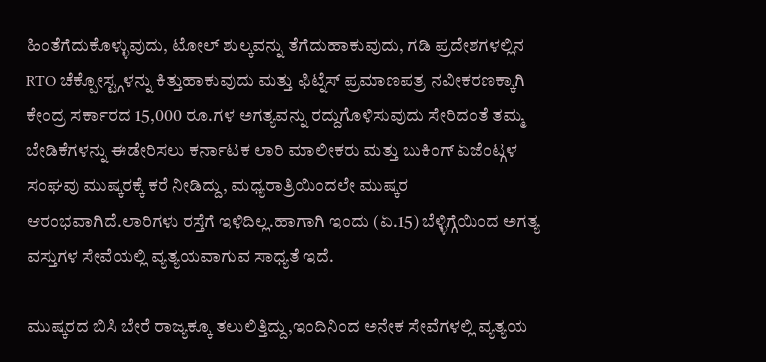ಹಿಂತೆಗೆದುಕೊಳ್ಳುವುದು, ಟೋಲ್ ಶುಲ್ಕವನ್ನು ತೆಗೆದುಹಾಕುವುದು, ಗಡಿ ಪ್ರದೇಶಗಳಲ್ಲಿನ RTO ಚೆಕ್ಪೋಸ್ಟ್ಗಳನ್ನು ಕಿತ್ತುಹಾಕುವುದು ಮತ್ತು ಫಿಟ್ನೆಸ್ ಪ್ರಮಾಣಪತ್ರ ನವೀಕರಣಕ್ಕಾಗಿ ಕೇಂದ್ರ ಸರ್ಕಾರದ 15,000 ರೂ.ಗಳ ಅಗತ್ಯವನ್ನು ರದ್ದುಗೊಳಿಸುವುದು ಸೇರಿದಂತೆ ತಮ್ಮ ಬೇಡಿಕೆಗಳನ್ನು ಈಡೇರಿಸಲು ಕರ್ನಾಟಕ ಲಾರಿ ಮಾಲೀಕರು ಮತ್ತು ಬುಕಿಂಗ್ ಏಜೆಂಟ್ಗಳ ಸಂಘವು ಮುಷ್ಕರಕ್ಕೆ ಕರೆ ನೀಡಿದ್ದು, ಮಧ್ಯರಾತ್ರಿಯಿಂದಲೇ ಮುಷ್ಕರ ಆರಂಭವಾಗಿದೆ.ಲಾರಿಗಳು ರಸ್ತೆಗೆ ಇಳಿದಿಲ್ಲ.ಹಾಗಾಗಿ ಇಂದು (ಏ.15) ಬೆಳ್ಳಿಗ್ಗೆಯಿಂದ ಅಗತ್ಯ ವಸ್ತುಗಳ ಸೇವೆಯಲ್ಲಿ ವ್ಯತ್ಯಯವಾಗುವ ಸಾಧ್ಯತೆ ಇದೆ.

ಮುಷ್ಕರದ ಬಿಸಿ ಬೇರೆ ರಾಜ್ಯಕ್ಕೂ ತಲುಲಿತ್ತಿದ್ದು,ಇಂದಿನಿಂದ ಅನೇಕ ಸೇವೆಗಳಲ್ಲಿ ವ್ಯತ್ಯಯ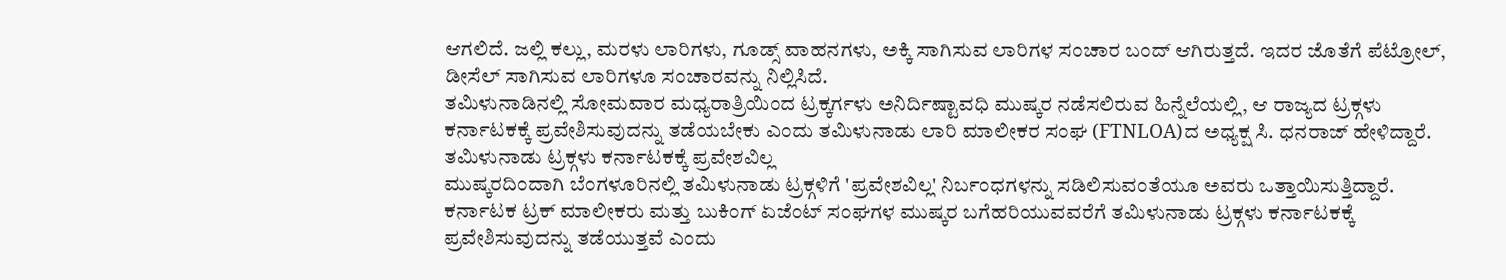ಆಗಲಿದೆ. ಜಲ್ಲಿ ಕಲ್ಲು, ಮರಳು ಲಾರಿಗಳು, ಗೂಡ್ಸ್ ವಾಹನಗಳು, ಅಕ್ಕಿ ಸಾಗಿಸುವ ಲಾರಿಗಳ ಸಂಚಾರ ಬಂದ್ ಆಗಿರುತ್ತದೆ. ಇದರ ಜೊತೆಗೆ ಪೆಟ್ರೋಲ್, ಡೀಸೆಲ್ ಸಾಗಿಸುವ ಲಾರಿಗಳೂ ಸಂಚಾರವನ್ನು ನಿಲ್ಲಿಸಿದೆ.
ತಮಿಳುನಾಡಿನಲ್ಲಿ ಸೋಮವಾರ ಮಧ್ಯರಾತ್ರಿಯಿಂದ ಟ್ರಕ್ಕರ್ಗಳು ಅನಿರ್ದಿಷ್ಟಾವಧಿ ಮುಷ್ಕರ ನಡೆಸಲಿರುವ ಹಿನ್ನೆಲೆಯಲ್ಲಿ, ಆ ರಾಜ್ಯದ ಟ್ರಕ್ಗಳು ಕರ್ನಾಟಕಕ್ಕೆ ಪ್ರವೇಶಿಸುವುದನ್ನು ತಡೆಯಬೇಕು ಎಂದು ತಮಿಳುನಾಡು ಲಾರಿ ಮಾಲೀಕರ ಸಂಘ (FTNLOA)ದ ಅಧ್ಯಕ್ಷ ಸಿ. ಧನರಾಜ್ ಹೇಳಿದ್ದಾರೆ.
ತಮಿಳುನಾಡು ಟ್ರಕ್ಗಳು ಕರ್ನಾಟಕಕ್ಕೆ ಪ್ರವೇಶವಿಲ್ಲ
ಮುಷ್ಕರದಿಂದಾಗಿ ಬೆಂಗಳೂರಿನಲ್ಲಿ ತಮಿಳುನಾಡು ಟ್ರಕ್ಗಳಿಗೆ 'ಪ್ರವೇಶವಿಲ್ಲ' ನಿರ್ಬಂಧಗಳನ್ನು ಸಡಿಲಿಸುವಂತೆಯೂ ಅವರು ಒತ್ತಾಯಿಸುತ್ತಿದ್ದಾರೆ. ಕರ್ನಾಟಕ ಟ್ರಕ್ ಮಾಲೀಕರು ಮತ್ತು ಬುಕಿಂಗ್ ಏಜೆಂಟ್ ಸಂಘಗಳ ಮುಷ್ಕರ ಬಗೆಹರಿಯುವವರೆಗೆ ತಮಿಳುನಾಡು ಟ್ರಕ್ಗಳು ಕರ್ನಾಟಕಕ್ಕೆ ಪ್ರವೇಶಿಸುವುದನ್ನು ತಡೆಯುತ್ತವೆ ಎಂದು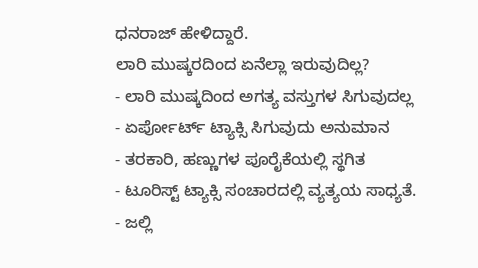ಧನರಾಜ್ ಹೇಳಿದ್ದಾರೆ.
ಲಾರಿ ಮುಷ್ಕರದಿಂದ ಏನೆಲ್ಲಾ ಇರುವುದಿಲ್ಲ?
- ಲಾರಿ ಮುಷ್ಕದಿಂದ ಅಗತ್ಯ ವಸ್ತುಗಳ ಸಿಗುವುದಲ್ಲ
- ಏರ್ಪೋರ್ಟ್ ಟ್ಯಾಕ್ಸಿ ಸಿಗುವುದು ಅನುಮಾನ
- ತರಕಾರಿ, ಹಣ್ಣುಗಳ ಪೂರೈಕೆಯಲ್ಲಿ ಸ್ಥಗಿತ
- ಟೂರಿಸ್ಟ್ ಟ್ಯಾಕ್ಸಿ ಸಂಚಾರದಲ್ಲಿ ವ್ಯತ್ಯಯ ಸಾಧ್ಯತೆ.
- ಜಲ್ಲಿ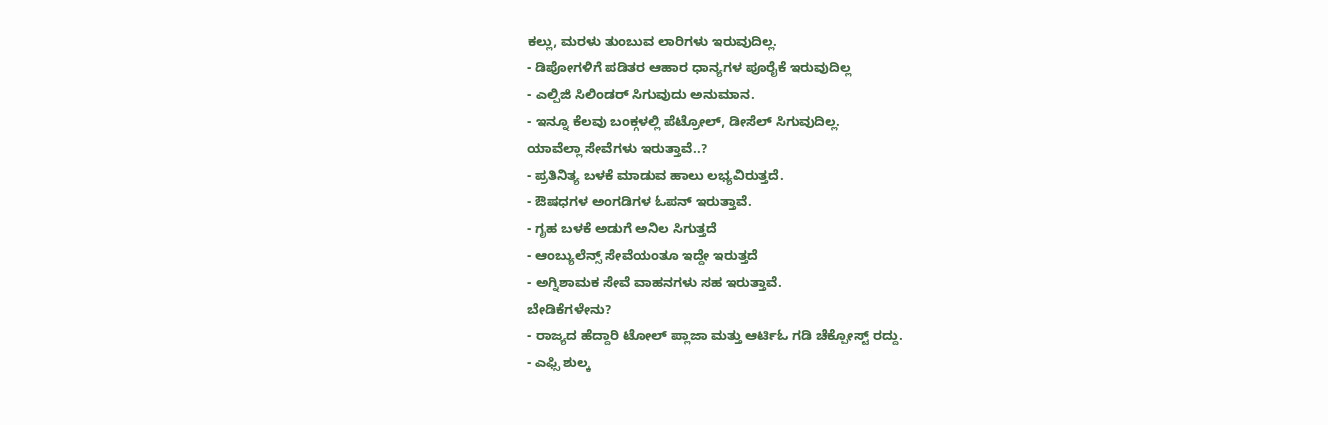ಕಲ್ಲು, ಮರಳು ತುಂಬುವ ಲಾರಿಗಳು ಇರುವುದಿಲ್ಲ.
- ಡಿಪೋಗಳಿಗೆ ಪಡಿತರ ಆಹಾರ ಧಾನ್ಯಗಳ ಪೂರೈಕೆ ಇರುವುದಿಲ್ಲ
- ಎಲ್ಪಿಜಿ ಸಿಲಿಂಡರ್ ಸಿಗುವುದು ಅನುಮಾನ.
- ಇನ್ನೂ ಕೆಲವು ಬಂಕ್ಗಳಲ್ಲಿ ಪೆಟ್ರೋಲ್, ಡೀಸೆಲ್ ಸಿಗುವುದಿಲ್ಲ.
ಯಾವೆಲ್ಲಾ ಸೇವೆಗಳು ಇರುತ್ತಾವೆ..?
- ಪ್ರತಿನಿತ್ಯ ಬಳಕೆ ಮಾಡುವ ಹಾಲು ಲಭ್ಯವಿರುತ್ತದೆ.
- ಔಷಧಗಳ ಅಂಗಡಿಗಳ ಓಪನ್ ಇರುತ್ತಾವೆ.
- ಗೃಹ ಬಳಕೆ ಅಡುಗೆ ಅನಿಲ ಸಿಗುತ್ತದೆ
- ಆಂಬ್ಯುಲೆನ್ಸ್ ಸೇವೆಯಂತೂ ಇದ್ದೇ ಇರುತ್ತದೆ
- ಅಗ್ನಿಶಾಮಕ ಸೇವೆ ವಾಹನಗಳು ಸಹ ಇರುತ್ತಾವೆ.
ಬೇಡಿಕೆಗಳೇನು?
- ರಾಜ್ಯದ ಹೆದ್ದಾರಿ ಟೋಲ್ ಪ್ಲಾಜಾ ಮತ್ತು ಆರ್ಟಿಓ ಗಡಿ ಚೆಕ್ಪೋಸ್ಟ್ ರದ್ದು.
- ಎಫ್ಸಿ ಶುಲ್ಕ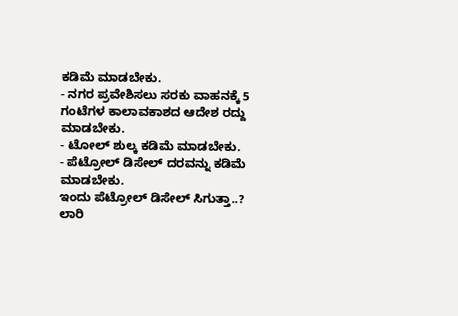ಕಡಿಮೆ ಮಾಡಬೇಕು.
- ನಗರ ಪ್ರವೇಶಿಸಲು ಸರಕು ವಾಹನಕ್ಕೆ 5 ಗಂಟೆಗಳ ಕಾಲಾವಕಾಶದ ಆದೇಶ ರದ್ದು ಮಾಡಬೇಕು.
- ಟೋಲ್ ಶುಲ್ಕ ಕಡಿಮೆ ಮಾಡಬೇಕು.
- ಪೆಟ್ರೋಲ್ ಡಿಸೇಲ್ ದರವನ್ನು ಕಡಿಮೆ ಮಾಡಬೇಕು.
ಇಂದು ಪೆಟ್ರೋಲ್ ಡಿಸೇಲ್ ಸಿಗುತ್ತಾ..?
ಲಾರಿ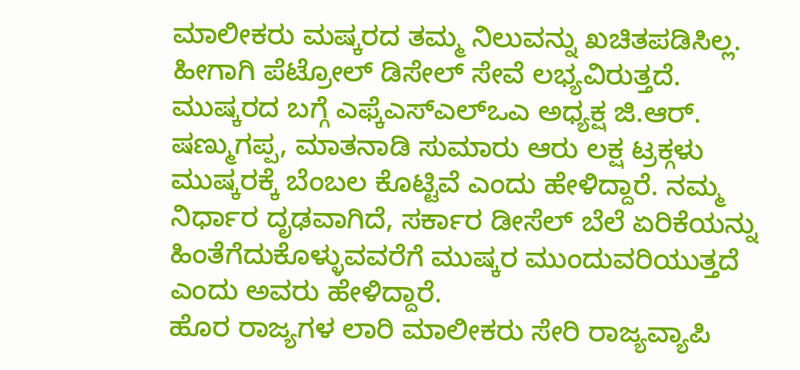ಮಾಲೀಕರು ಮಷ್ಕರದ ತಮ್ಮ ನಿಲುವನ್ನು ಖಚಿತಪಡಿಸಿಲ್ಲ. ಹೀಗಾಗಿ ಪೆಟ್ರೋಲ್ ಡಿಸೇಲ್ ಸೇವೆ ಲಭ್ಯವಿರುತ್ತದೆ.
ಮುಷ್ಕರದ ಬಗ್ಗೆ ಎಫ್ಕೆಎಸ್ಎಲ್ಒಎ ಅಧ್ಯಕ್ಷ ಜಿ.ಆರ್. ಷಣ್ಮುಗಪ್ಪ, ಮಾತನಾಡಿ ಸುಮಾರು ಆರು ಲಕ್ಷ ಟ್ರಕ್ಗಳು ಮುಷ್ಕರಕ್ಕೆ ಬೆಂಬಲ ಕೊಟ್ಟಿವೆ ಎಂದು ಹೇಳಿದ್ದಾರೆ. ನಮ್ಮ ನಿರ್ಧಾರ ದೃಢವಾಗಿದೆ, ಸರ್ಕಾರ ಡೀಸೆಲ್ ಬೆಲೆ ಏರಿಕೆಯನ್ನು ಹಿಂತೆಗೆದುಕೊಳ್ಳುವವರೆಗೆ ಮುಷ್ಕರ ಮುಂದುವರಿಯುತ್ತದೆ ಎಂದು ಅವರು ಹೇಳಿದ್ದಾರೆ.
ಹೊರ ರಾಜ್ಯಗಳ ಲಾರಿ ಮಾಲೀಕರು ಸೇರಿ ರಾಜ್ಯವ್ಯಾಪಿ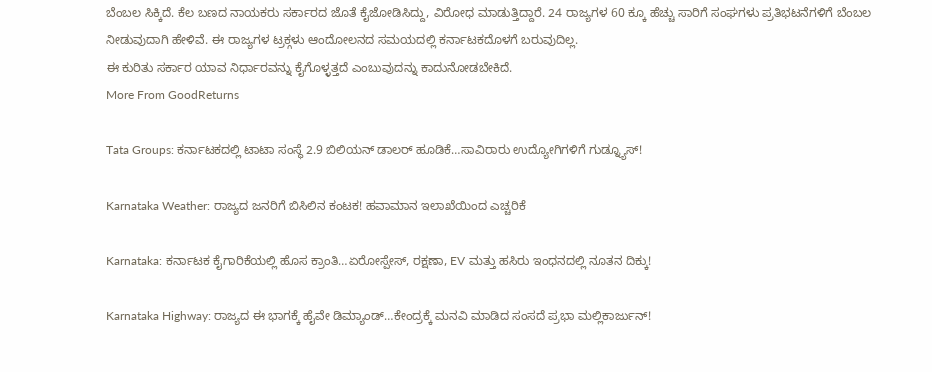ಬೆಂಬಲ ಸಿಕ್ಕಿದೆ. ಕೆಲ ಬಣದ ನಾಯಕರು ಸರ್ಕಾರದ ಜೊತೆ ಕೈಜೋಡಿಸಿದ್ದು, ವಿರೋಧ ಮಾಡುತ್ತಿದ್ದಾರೆ. 24 ರಾಜ್ಯಗಳ 60 ಕ್ಕೂ ಹೆಚ್ಚು ಸಾರಿಗೆ ಸಂಘಗಳು ಪ್ರತಿಭಟನೆಗಳಿಗೆ ಬೆಂಬಲ ನೀಡುವುದಾಗಿ ಹೇಳಿವೆ. ಈ ರಾಜ್ಯಗಳ ಟ್ರಕ್ಗಳು ಆಂದೋಲನದ ಸಮಯದಲ್ಲಿ ಕರ್ನಾಟಕದೊಳಗೆ ಬರುವುದಿಲ್ಲ.
ಈ ಕುರಿತು ಸರ್ಕಾರ ಯಾವ ನಿರ್ಧಾರವನ್ನು ಕೈಗೊಳ್ಳತ್ತದೆ ಎಂಬುವುದನ್ನು ಕಾದುನೋಡಬೇಕಿದೆ.
More From GoodReturns

Tata Groups: ಕರ್ನಾಟಕದಲ್ಲಿ ಟಾಟಾ ಸಂಸ್ಥೆ 2.9 ಬಿಲಿಯನ್ ಡಾಲರ್ ಹೂಡಿಕೆ…ಸಾವಿರಾರು ಉದ್ಯೋಗಿಗಳಿಗೆ ಗುಡ್ನ್ಯೂಸ್!

Karnataka Weather: ರಾಜ್ಯದ ಜನರಿಗೆ ಬಿಸಿಲಿನ ಕಂಟಕ! ಹವಾಮಾನ ಇಲಾಖೆಯಿಂದ ಎಚ್ಚರಿಕೆ

Karnataka: ಕರ್ನಾಟಕ ಕೈಗಾರಿಕೆಯಲ್ಲಿ ಹೊಸ ಕ್ರಾಂತಿ…ಏರೋಸ್ಪೇಸ್, ರಕ್ಷಣಾ, EV ಮತ್ತು ಹಸಿರು ಇಂಧನದಲ್ಲಿ ನೂತನ ದಿಕ್ಕು!

Karnataka Highway: ರಾಜ್ಯದ ಈ ಭಾಗಕ್ಕೆ ಹೈವೇ ಡಿಮ್ಯಾಂಡ್…ಕೇಂದ್ರಕ್ಕೆ ಮನವಿ ಮಾಡಿದ ಸಂಸದೆ ಪ್ರಭಾ ಮಲ್ಲಿಕಾರ್ಜುನ್!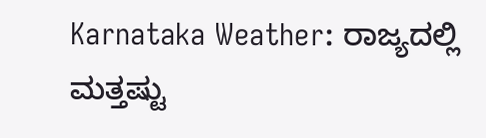Karnataka Weather: ರಾಜ್ಯದಲ್ಲಿ ಮತ್ತಷ್ಟು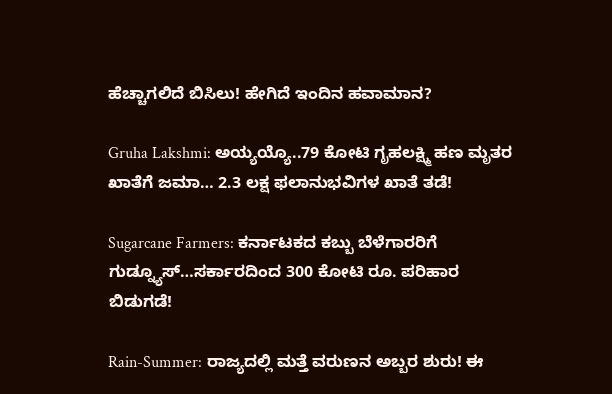ಹೆಚ್ಚಾಗಲಿದೆ ಬಿಸಿಲು! ಹೇಗಿದೆ ಇಂದಿನ ಹವಾಮಾನ?

Gruha Lakshmi: ಅಯ್ಯಯ್ಯೊ..79 ಕೋಟಿ ಗೃಹಲಕ್ಷ್ಮಿ ಹಣ ಮೃತರ ಖಾತೆಗೆ ಜಮಾ… 2.3 ಲಕ್ಷ ಫಲಾನುಭವಿಗಳ ಖಾತೆ ತಡೆ!

Sugarcane Farmers: ಕರ್ನಾಟಕದ ಕಬ್ಬು ಬೆಳೆಗಾರರಿಗೆ ಗುಡ್ನ್ಯೂಸ್…ಸರ್ಕಾರದಿಂದ 300 ಕೋಟಿ ರೂ. ಪರಿಹಾರ ಬಿಡುಗಡೆ!

Rain-Summer: ರಾಜ್ಯದಲ್ಲಿ ಮತ್ತೆ ವರುಣನ ಅಬ್ಬರ ಶುರು! ಈ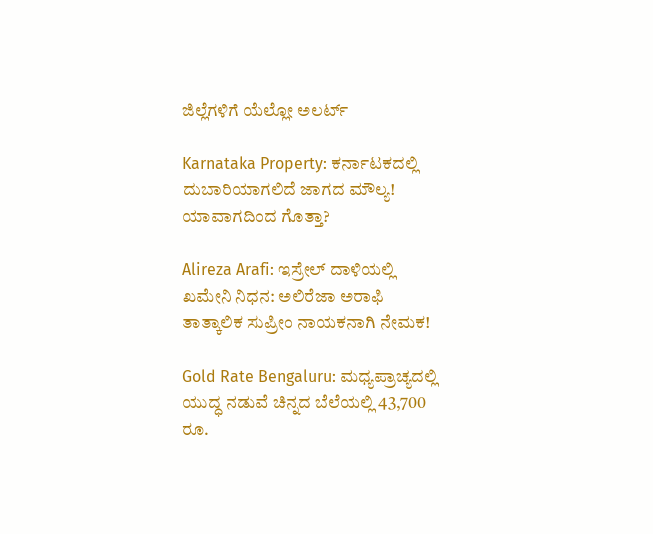ಜಿಲ್ಲೆಗಳಿಗೆ ಯೆಲ್ಲೋ ಅಲರ್ಟ್

Karnataka Property: ಕರ್ನಾಟಕದಲ್ಲಿ ದುಬಾರಿಯಾಗಲಿದೆ ಜಾಗದ ಮೌಲ್ಯ! ಯಾವಾಗದಿಂದ ಗೊತ್ತಾ?

Alireza Arafi: ಇಸ್ರೇಲ್ ದಾಳಿಯಲ್ಲಿ ಖಮೇನಿ ನಿಧನ: ಅಲಿರೆಜಾ ಅರಾಫಿ ತಾತ್ಕಾಲಿಕ ಸುಪ್ರೀಂ ನಾಯಕನಾಗಿ ನೇಮಕ!

Gold Rate Bengaluru: ಮಧ್ಯಪ್ರಾಚ್ಯದಲ್ಲಿ ಯುದ್ಧ ನಡುವೆ ಚಿನ್ನದ ಬೆಲೆಯಲ್ಲಿ 43,700 ರೂ.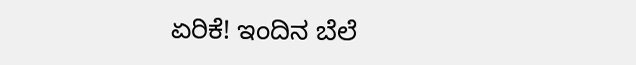ಏರಿಕೆ! ಇಂದಿನ ಬೆಲೆ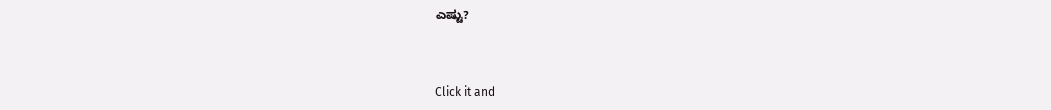ಎಷ್ಟು?



Click it and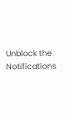Unblock the Notifications